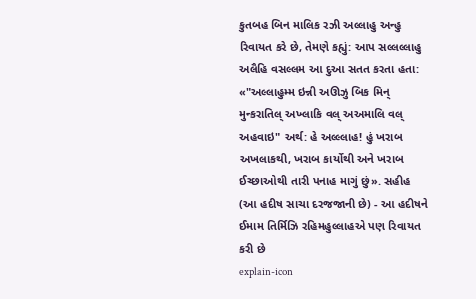કુતબહ બિન માલિક રઝી અલ્લાહુ અન્હુ રિવાયત કરે છે, તેમણે કહ્યું: આપ સલ્લલ્લાહુ અલૈહિ વસલ્લમ આ દુઆ સતત કરતા હતા: «"અલ્લાહુમ્મ ઇન્ની અઊઝુ બિક મિન્ મુન્કરાતિલ્ અખ્લાકિ વલ્ અઅમાલિ વલ્ અહવાઇ" અર્થ: હે અલ્લ્લાહ! હું ખરાબ અખલાકથી, ખરાબ કાર્યોથી અને ખરાબ ઈચ્છાઓથી તારી પનાહ માગું છું». સહીહ (આ હદીષ સાચા દરજજાની છે) - આ હદીષને ઈમામ તિર્મિઝિ રહિમહુલ્લાહએ પણ રિવાયત કરી છે
explain-icon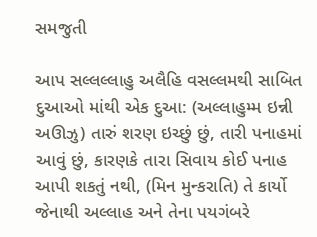સમજુતી

આપ સલ્લલ્લાહુ અલૈહિ વસલ્લમથી સાબિત દુઆઓ માંથી એક દુઆ: (અલ્લાહુમ્મ ઇન્ની અઊઝુ) તારું શરણ ઇચ્છું છું, તારી પનાહમાં આવું છું, કારણકે તારા સિવાય કોઈ પનાહ આપી શકતું નથી, (મિન મુન્કરાતિ) તે કાર્યો જેનાથી અલ્લાહ અને તેના પયગંબરે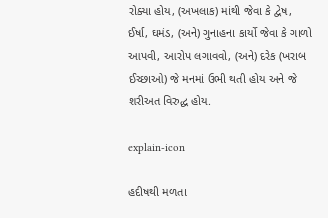રોક્યા હોય, (અખલાક) માંથી જેવા કે દ્વેષ, ઈર્ષા, ઘમંડ, (અને) ગુનાહના કાર્યો જેવા કે ગાળો આપવી, આરોપ લગાવવો, (અને) દરેક (ખરાબ ઈચ્છાઓ) જે મનમાં ઉભી થતી હોય અને જે શરીઅત વિરુદ્ધ હોય.

explain-icon

હદીષથી મળતા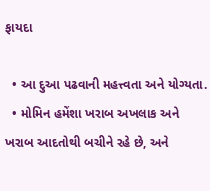ફાયદા

  • આ દુઆ પઢવાની મહત્ત્વતા અને યોગ્યતા.
  • મોમિન હમેંશા ખરાબ અખલાક અને ખરાબ આદતોથી બચીને રહે છે, અને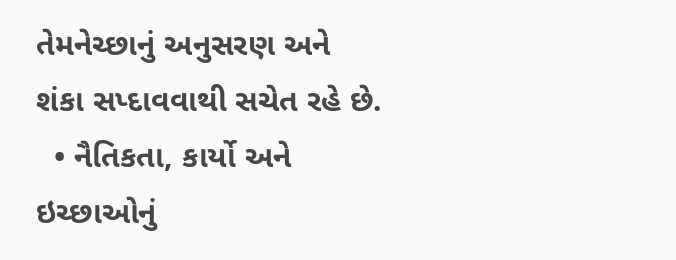તેમનેચ્છાનું અનુસરણ અને શંકા સપ્દાવવાથી સચેત રહે છે.
  • નૈતિકતા, કાર્યો અને ઇચ્છાઓનું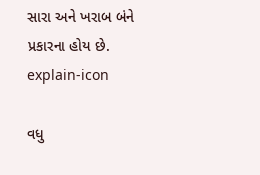સારા અને ખરાબ બંને પ્રકારના હોય છે.
explain-icon

વધુ